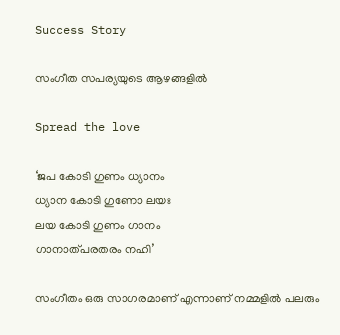Success Story

സംഗീത സപര്യയുടെ ആഴങ്ങളില്‍

Spread the love

‘ജപ കോടി ഗുണം ധ്യാനം
ധ്യാന കോടി ഗുണോ ലയഃ
ലയ കോടി ഗുണം ഗാനം
ഗാനാത്പരതരം നഹി’

സംഗീതം ഒരു സാഗരമാണ് എന്നാണ് നമ്മളില്‍ പലരും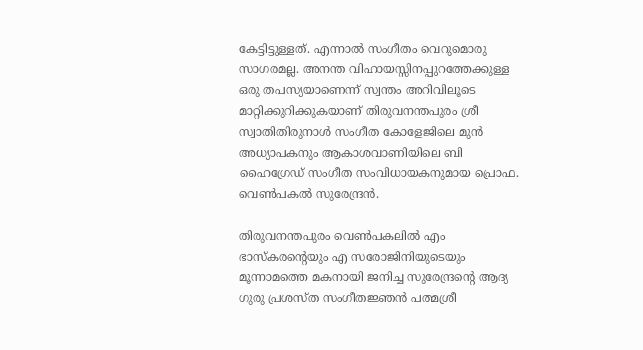കേട്ടിട്ടുള്ളത്. എന്നാല്‍ സംഗീതം വെറുമൊരു സാഗരമല്ല. അനന്ത വിഹായസ്സിനപ്പുറത്തേക്കുള്ള ഒരു തപസ്യയാണെന്ന് സ്വന്തം അറിവിലൂടെ മാറ്റിക്കുറിക്കുകയാണ് തിരുവനന്തപുരം ശ്രീ സ്വാതിതിരുനാള്‍ സംഗീത കോളേജിലെ മുന്‍ അധ്യാപകനും ആകാശവാണിയിലെ ബി ഹൈഗ്രേഡ് സംഗീത സംവിധായകനുമായ പ്രൊഫ. വെണ്‍പകല്‍ സുരേന്ദ്രന്‍.

തിരുവനന്തപുരം വെണ്‍പകലില്‍ എം ഭാസ്‌കരന്റെയും എ സരോജിനിയുടെയും മൂന്നാമത്തെ മകനായി ജനിച്ച സുരേന്ദ്രന്റെ ആദ്യ ഗുരു പ്രശസ്ത സംഗീതജ്ഞന്‍ പത്മശ്രീ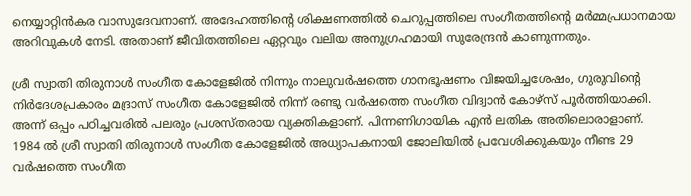നെയ്യാറ്റിന്‍കര വാസുദേവനാണ്. അദേഹത്തിന്റെ ശിക്ഷണത്തില്‍ ചെറുപ്പത്തിലെ സംഗീതത്തിന്റെ മര്‍മ്മപ്രധാനമായ അറിവുകള്‍ നേടി. അതാണ് ജീവിതത്തിലെ ഏറ്റവും വലിയ അനുഗ്രഹമായി സുരേന്ദ്രന്‍ കാണുന്നതും.

ശ്രീ സ്വാതി തിരുനാള്‍ സംഗീത കോളേജില്‍ നിന്നും നാലുവര്‍ഷത്തെ ഗാനഭൂഷണം വിജയിച്ചശേഷം, ഗുരുവിന്റെ നിര്‍ദേശപ്രകാരം മദ്രാസ് സംഗീത കോളേജില്‍ നിന്ന് രണ്ടു വര്‍ഷത്തെ സംഗീത വിദ്വാന്‍ കോഴ്‌സ് പൂര്‍ത്തിയാക്കി. അന്ന് ഒപ്പം പഠിച്ചവരില്‍ പലരും പ്രശസ്തരായ വ്യക്തികളാണ്. പിന്നണിഗായിക എന്‍ ലതിക അതിലൊരാളാണ്.
1984 ല്‍ ശ്രീ സ്വാതി തിരുനാള്‍ സംഗീത കോളേജില്‍ അധ്യാപകനായി ജോലിയില്‍ പ്രവേശിക്കുകയും നീണ്ട 29 വര്‍ഷത്തെ സംഗീത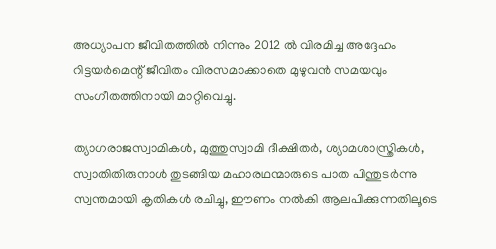അധ്യാപന ജീവിതത്തില്‍ നിന്നും 2012 ല്‍ വിരമിച്ച അദ്ദേഹം റിട്ടയര്‍മെന്റ് ജീവിതം വിരസമാക്കാതെ മുഴുവന്‍ സമയവും സംഗീതത്തിനായി മാറ്റിവെച്ചു.

ത്യാഗരാജസ്വാമികള്‍, മുത്തുസ്വാമി ദീക്ഷിതര്‍, ശ്യാമശാസ്ത്രികള്‍, സ്വാതിതിരുനാള്‍ തുടങ്ങിയ മഹാരഥന്മാരുടെ പാത പിന്തുടര്‍ന്നു സ്വന്തമായി കൃതികള്‍ രചിച്ചു, ഈണം നല്‍കി ആലപിക്കുന്നതിലൂടെ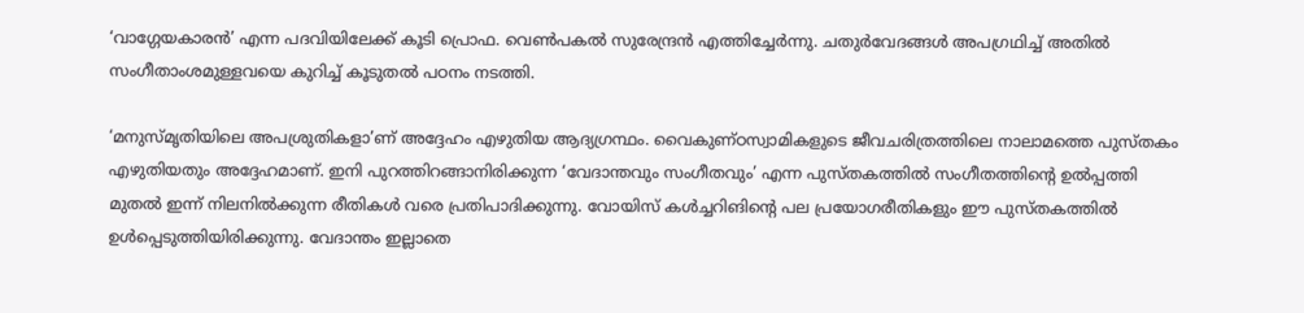‘വാഗ്ഗേയകാരന്‍’ എന്ന പദവിയിലേക്ക് കൂടി പ്രൊഫ. വെണ്‍പകല്‍ സുരേന്ദ്രന്‍ എത്തിച്ചേര്‍ന്നു. ചതുര്‍വേദങ്ങള്‍ അപഗ്രഥിച്ച് അതില്‍ സംഗീതാംശമുള്ളവയെ കുറിച്ച് കൂടുതല്‍ പഠനം നടത്തി.

‘മനുസ്മൃതിയിലെ അപശ്രുതികളാ’ണ് അദ്ദേഹം എഴുതിയ ആദ്യഗ്രന്ഥം. വൈകുണ്ഠസ്വാമികളുടെ ജീവചരിത്രത്തിലെ നാലാമത്തെ പുസ്തകം എഴുതിയതും അദ്ദേഹമാണ്. ഇനി പുറത്തിറങ്ങാനിരിക്കുന്ന ‘വേദാന്തവും സംഗീതവും’ എന്ന പുസ്തകത്തില്‍ സംഗീതത്തിന്റെ ഉല്‍പ്പത്തി മുതല്‍ ഇന്ന് നിലനില്‍ക്കുന്ന രീതികള്‍ വരെ പ്രതിപാദിക്കുന്നു. വോയിസ് കള്‍ച്ചറിങിന്റെ പല പ്രയോഗരീതികളും ഈ പുസ്തകത്തില്‍ ഉള്‍പ്പെടുത്തിയിരിക്കുന്നു. വേദാന്തം ഇല്ലാതെ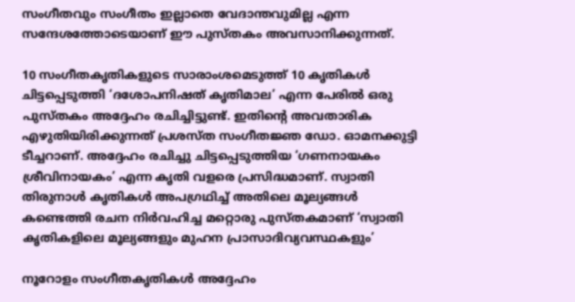സംഗീതവും സംഗീതം ഇല്ലാതെ വേദാന്തവുമില്ല എന്ന സന്ദേശത്തോടെയാണ് ഈ പുസ്തകം അവസാനിക്കുന്നത്.

10 സംഗീതകൃതികളുടെ സാരാംശമെടുത്ത് 10 കൃതികള്‍ ചിട്ടപ്പെടുത്തി ‘ദശോപനിഷത് കൃതിമാല’ എന്ന പേരില്‍ ഒരു പുസ്തകം അദ്ദേഹം രചിച്ചിട്ടുണ്ട്. ഇതിന്റെ അവതാരിക എഴുതിയിരിക്കുന്നത് പ്രശസ്ത സംഗീതജ്ഞ ഡോ. ഓമനക്കുട്ടി ടീച്ചറാണ്. അദ്ദേഹം രചിച്ചു ചിട്ടപ്പെടുത്തിയ ‘ഗണനായകം ശ്രീവിനായകം’ എന്ന കൃതി വളരെ പ്രസിദ്ധമാണ്. സ്വാതി തിരുനാള്‍ കൃതികള്‍ അപഗ്രഥിച്ച് അതിലെ മൂല്യങ്ങള്‍ കണ്ടെത്തി രചന നിര്‍വഹിച്ച മറ്റൊരു പുസ്തകമാണ് ‘സ്വാതി കൃതികളിലെ മൂല്യങ്ങളും മുഹന പ്രാസാദിവ്യവസ്ഥകളും’

നൂറോളം സംഗീതകൃതികള്‍ അദ്ദേഹം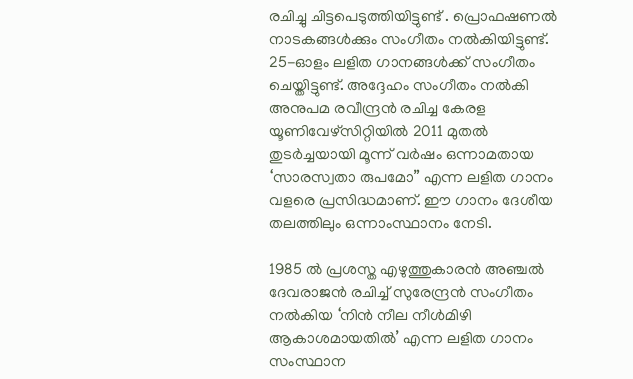രചിച്ചു ചിട്ടപെടുത്തിയിട്ടുണ്ട് . പ്രൊഫഷണല്‍ നാടകങ്ങള്‍ക്കും സംഗീതം നല്‍കിയിട്ടുണ്ട്. 25-ഓളം ലളിത ഗാനങ്ങള്‍ക്ക് സംഗീതം ചെയ്തിട്ടുണ്ട്. അദ്ദേഹം സംഗീതം നല്‍കി അനുപമ രവീന്ദ്രന്‍ രചിച്ച കേരള യൂണിവേഴ്‌സിറ്റിയില്‍ 2011 മുതല്‍ തുടര്‍ച്ചയായി മൂന്ന് വര്‍ഷം ഒന്നാമതായ ‘സാരസ്വതാ രുപമോ” എന്ന ലളിത ഗാനം വളരെ പ്രസിദ്ധമാണ്. ഈ ഗാനം ദേശീയ തലത്തിലും ഒന്നാംസ്ഥാനം നേടി.

1985 ല്‍ പ്രശസ്ത എഴുത്തുകാരന്‍ അഞ്ചല്‍ ദേവരാജന്‍ രചിച്ച് സുരേന്ദ്രന്‍ സംഗീതം നല്‍കിയ ‘നിന്‍ നീല നീള്‍മിഴി ആകാശമായതില്‍’ എന്ന ലളിത ഗാനം സംസ്ഥാന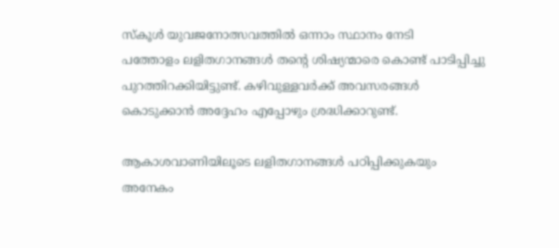സ്‌കൂള്‍ യുവജനോത്സവത്തില്‍ ഒന്നാം സ്ഥാനം നേടി
പത്തോളം ലളിതഗാനങ്ങള്‍ തന്റെ ശിഷ്യന്മാരെ കൊണ്ട് പാടിപ്പിച്ചു പുറത്തിറക്കിയിട്ടുണ്ട്. കഴിവുള്ളവര്‍ക്ക് അവസരങ്ങള്‍ കൊടുക്കാന്‍ അദ്ദേഹം എപ്പോഴും ശ്രദ്ധിക്കാറുണ്ട്.

ആകാശവാണിയിലൂടെ ലളിതഗാനങ്ങള്‍ പഠിപ്പിക്കുകയും അനേകം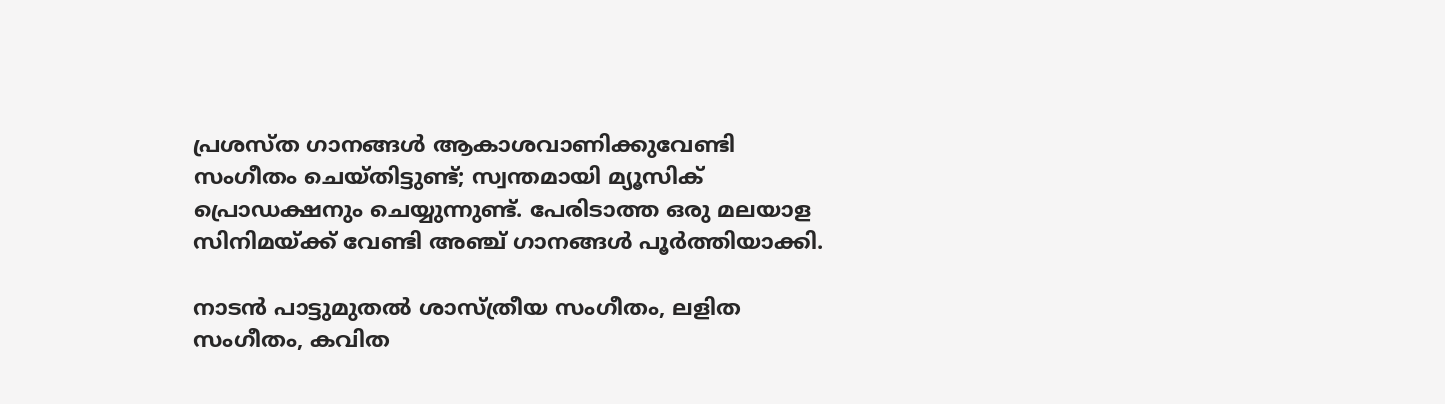പ്രശസ്ത ഗാനങ്ങള്‍ ആകാശവാണിക്കുവേണ്ടി സംഗീതം ചെയ്തിട്ടുണ്ട്; സ്വന്തമായി മ്യൂസിക് പ്രൊഡക്ഷനും ചെയ്യുന്നുണ്ട്. പേരിടാത്ത ഒരു മലയാള സിനിമയ്ക്ക് വേണ്ടി അഞ്ച് ഗാനങ്ങള്‍ പൂര്‍ത്തിയാക്കി.

നാടന്‍ പാട്ടുമുതല്‍ ശാസ്ത്രീയ സംഗീതം, ലളിത സംഗീതം, കവിത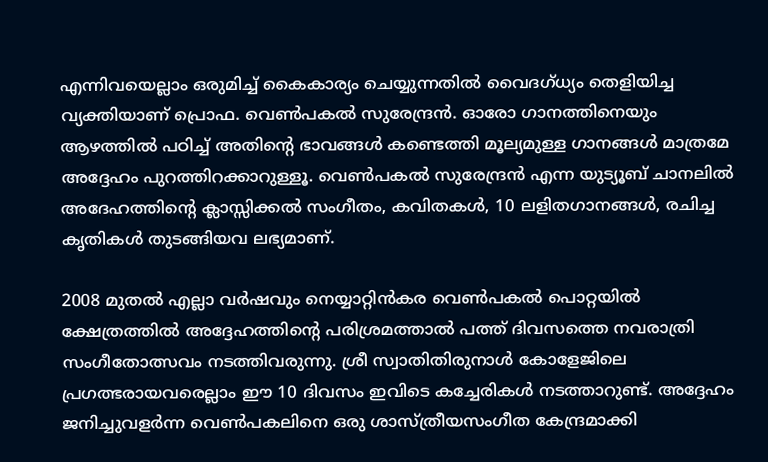എന്നിവയെല്ലാം ഒരുമിച്ച് കൈകാര്യം ചെയ്യുന്നതില്‍ വൈദഗ്ധ്യം തെളിയിച്ച വ്യക്തിയാണ് പ്രൊഫ. വെണ്‍പകല്‍ സുരേന്ദ്രന്‍. ഓരോ ഗാനത്തിനെയും ആഴത്തില്‍ പഠിച്ച് അതിന്റെ ഭാവങ്ങള്‍ കണ്ടെത്തി മൂല്യമുള്ള ഗാനങ്ങള്‍ മാത്രമേ അദ്ദേഹം പുറത്തിറക്കാറുള്ളൂ. വെണ്‍പകല്‍ സുരേന്ദ്രന്‍ എന്ന യുട്യൂബ് ചാനലില്‍ അദേഹത്തിന്റെ ക്ലാസ്സിക്കല്‍ സംഗീതം, കവിതകള്‍, 10 ലളിതഗാനങ്ങള്‍, രചിച്ച കൃതികള്‍ തുടങ്ങിയവ ലഭ്യമാണ്.

2008 മുതല്‍ എല്ലാ വര്‍ഷവും നെയ്യാറ്റിന്‍കര വെണ്‍പകല്‍ പൊറ്റയില്‍ ക്ഷേത്രത്തില്‍ അദ്ദേഹത്തിന്റെ പരിശ്രമത്താല്‍ പത്ത് ദിവസത്തെ നവരാത്രി സംഗീതോത്സവം നടത്തിവരുന്നു. ശ്രീ സ്വാതിതിരുനാള്‍ കോളേജിലെ പ്രഗത്ഭരായവരെല്ലാം ഈ 10 ദിവസം ഇവിടെ കച്ചേരികള്‍ നടത്താറുണ്ട്. അദ്ദേഹം ജനിച്ചുവളര്‍ന്ന വെണ്‍പകലിനെ ഒരു ശാസ്ത്രീയസംഗീത കേന്ദ്രമാക്കി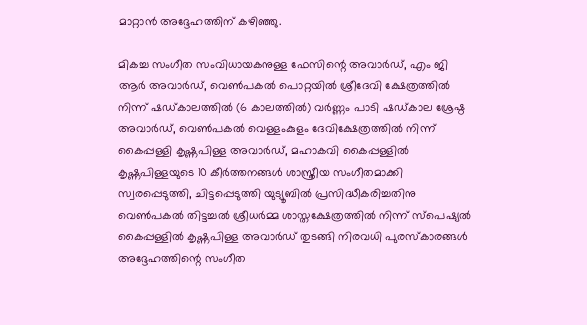മാറ്റാന്‍ അദ്ദേഹത്തിന് കഴിഞ്ഞു.

മികച്ച സംഗീത സംവിധായകനുള്ള ഫേസിന്റെ അവാര്‍ഡ്, എം ജി ആര്‍ അവാര്‍ഡ്, വെണ്‍പകല്‍ പൊറ്റയില്‍ ശ്രീദേവി ക്ഷേത്രത്തില്‍ നിന്ന് ഷഡ്കാലത്തില്‍ (6 കാലത്തില്‍) വര്‍ണ്ണം പാടി ഷഡ്കാല ശ്രേഷ്ഠ അവാര്‍ഡ്, വെണ്‍പകല്‍ വെള്ളംകുളം ദേവിക്ഷേത്രത്തില്‍ നിന്ന് കൈപ്പള്ളി കൃഷ്ണപിള്ള അവാര്‍ഡ്, മഹാകവി കൈപ്പള്ളില്‍ കൃഷ്ണപിള്ളയുടെ 10 കീര്‍ത്തനങ്ങള്‍ ശാസ്ത്രീയ സംഗീതമാക്കി സ്വരപ്പെടുത്തി, ചിട്ടപ്പെടുത്തി യുട്യൂബില്‍ പ്രസിദ്ധീകരിച്ചതിനു വെണ്‍പകല്‍ തിട്ടച്ചല്‍ ശ്രീധര്‍മ്മ ശാസ്തക്ഷേത്രത്തില്‍ നിന്ന് സ്‌പെഷ്യല്‍ കൈപ്പള്ളില്‍ കൃഷ്ണപിള്ള അവാര്‍ഡ് തുടങ്ങി നിരവധി പുരസ്‌കാരങ്ങള്‍ അദ്ദേഹത്തിന്റെ സംഗീത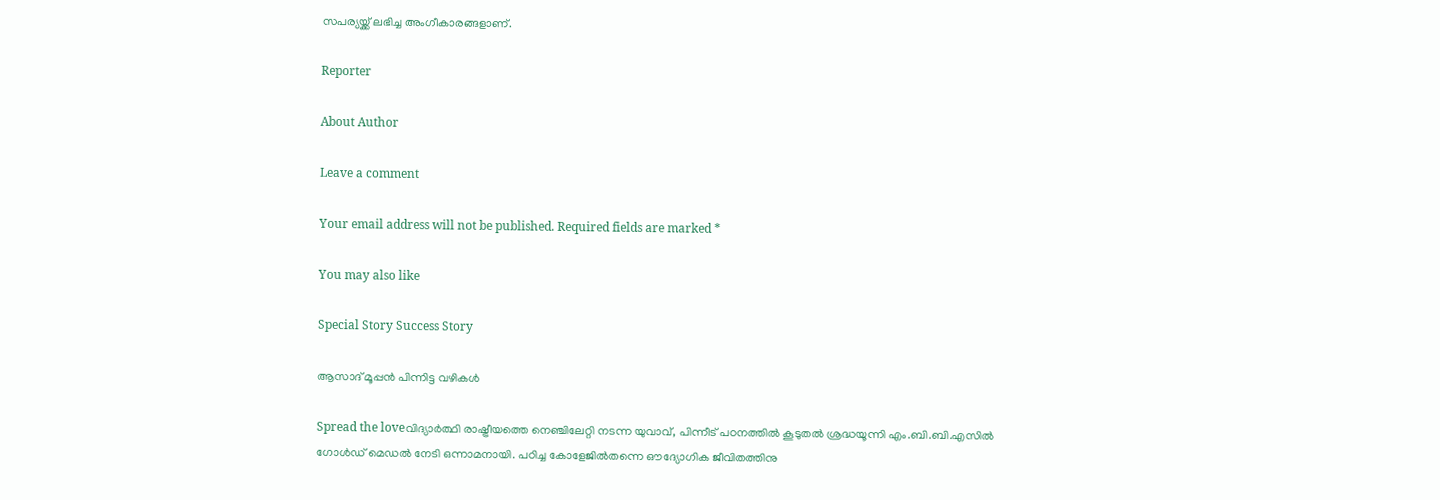സപര്യയ്ക്ക് ലഭിച്ച അംഗീകാരങ്ങളാണ്.

Reporter

About Author

Leave a comment

Your email address will not be published. Required fields are marked *

You may also like

Special Story Success Story

ആസാദ് മൂപ്പന്‍ പിന്നിട്ട വഴികള്‍

Spread the loveവിദ്യാര്‍ത്ഥി രാഷ്ട്രീയത്തെ നെഞ്ചിലേറ്റി നടന്ന യുവാവ്, പിന്നീട് പഠനത്തില്‍ കൂടുതല്‍ ശ്രദ്ധയൂന്നി എം.ബി.ബി.എസില്‍ ഗോള്‍ഡ് മെഡല്‍ നേടി ഒന്നാമനായി. പഠിച്ച കോളേജില്‍തന്നെ ഔദ്യോഗിക ജീവിതത്തിനു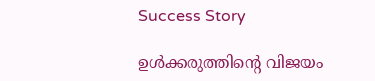Success Story

ഉള്‍ക്കരുത്തിന്റെ വിജയം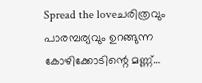Spread the loveചരിത്രവും പാരമ്പര്യവും ഉറങ്ങുന്ന കോഴിക്കോടിന്റെ മണ്ണ്…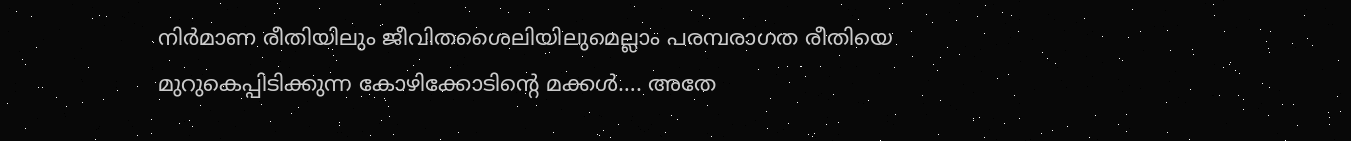നിര്‍മാണ രീതിയിലും ജീവിതശൈലിയിലുമെല്ലാം പരമ്പരാഗത രീതിയെ മുറുകെപ്പിടിക്കുന്ന കോഴിക്കോടിന്റെ മക്കള്‍…. അതേ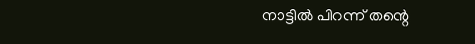നാട്ടില്‍ പിറന്ന് തന്റെ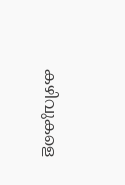കഴിവുകളെ